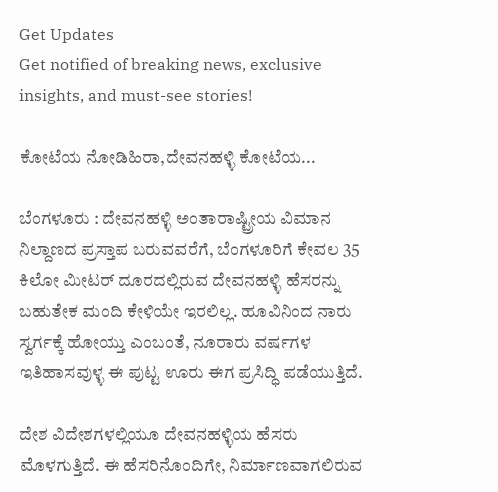Get Updates
Get notified of breaking news, exclusive insights, and must-see stories!

ಕೋಟೆಯ ನೋಡಿಹಿರಾ,ದೇವನಹಳ್ಳಿ ಕೋಟೆಯ...

ಬೆಂಗಳೂರು : ದೇವನಹಳ್ಳಿ ಅಂತಾರಾಷ್ಟ್ರೀಯ ವಿಮಾನ ನಿಲ್ದಾಣದ ಪ್ರಸ್ತಾಪ ಬರುವವರೆಗೆ, ಬೆಂಗಳೂರಿಗೆ ಕೇವಲ 35 ಕಿಲೋ ಮೀಟರ್‌ ದೂರದಲ್ಲಿರುವ ದೇವನಹಳ್ಳಿ ಹೆಸರನ್ನು ಬಹುತೇಕ ಮಂದಿ ಕೇಳಿಯೇ ಇರಲಿಲ್ಲ. ಹೂವಿನಿಂದ ನಾರು ಸ್ವರ್ಗಕ್ಕೆ ಹೋಯ್ತು ಎಂಬಂತೆ, ನೂರಾರು ವರ್ಷಗಳ ಇತಿಹಾಸವುಳ್ಳ ಈ ಪುಟ್ಟ ಊರು ಈಗ ಪ್ರಸಿದ್ಧಿ ಪಡೆಯುತ್ತಿದೆ.

ದೇಶ ವಿದೇಶಗಳಲ್ಲಿಯೂ ದೇವನಹಳ್ಳಿಯ ಹೆಸರು ಮೊಳಗುತ್ತಿದೆ. ಈ ಹೆಸರಿನೊಂದಿಗೇ, ನಿರ್ಮಾಣವಾಗಲಿರುವ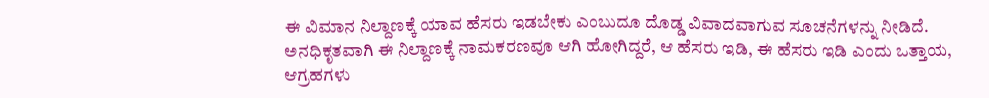ಈ ವಿಮಾನ ನಿಲ್ದಾಣಕ್ಕೆ ಯಾವ ಹೆಸರು ಇಡಬೇಕು ಎಂಬುದೂ ದೊಡ್ಡ ವಿವಾದವಾಗುವ ಸೂಚನೆಗಳನ್ನು ನೀಡಿದೆ. ಅನಧಿಕೃತವಾಗಿ ಈ ನಿಲ್ದಾಣಕ್ಕೆ ನಾಮಕರಣವೂ ಆಗಿ ಹೋಗಿದ್ದರೆ, ಆ ಹೆಸರು ಇಡಿ, ಈ ಹೆಸರು ಇಡಿ ಎಂದು ಒತ್ತಾಯ, ಆಗ್ರಹಗಳು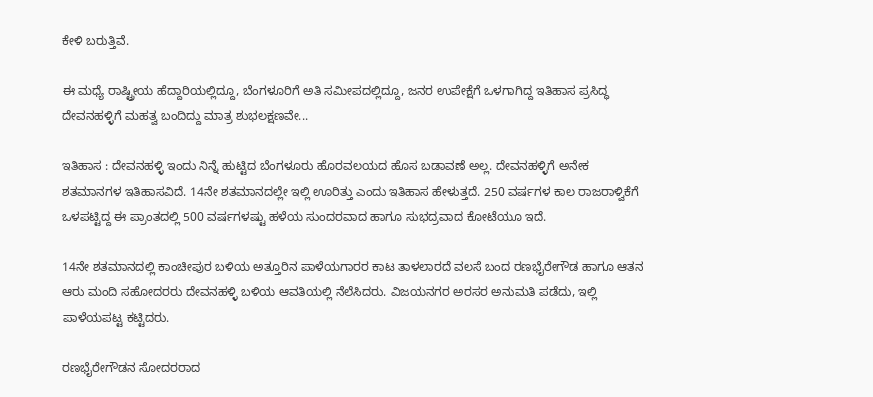ಕೇಳಿ ಬರುತ್ತಿವೆ.

ಈ ಮಧ್ಯೆ ರಾಷ್ಟ್ರೀಯ ಹೆದ್ದಾರಿಯಲ್ಲಿದ್ದೂ, ಬೆಂಗಳೂರಿಗೆ ಅತಿ ಸಮೀಪದಲ್ಲಿದ್ದೂ, ಜನರ ಉಪೇಕ್ಷೆಗೆ ಒಳಗಾಗಿದ್ದ ಇತಿಹಾಸ ಪ್ರಸಿದ್ಧ ದೇವನಹಳ್ಳಿಗೆ ಮಹತ್ವ ಬಂದಿದ್ದು ಮಾತ್ರ ಶುಭಲಕ್ಷಣವೇ...

ಇತಿಹಾಸ : ದೇವನಹಳ್ಳಿ ಇಂದು ನಿನ್ನೆ ಹುಟ್ಟಿದ ಬೆಂಗಳೂರು ಹೊರವಲಯದ ಹೊಸ ಬಡಾವಣೆ ಅಲ್ಲ. ದೇವನಹಳ್ಳಿಗೆ ಅನೇಕ ಶತಮಾನಗಳ ಇತಿಹಾಸವಿದೆ. 14ನೇ ಶತಮಾನದಲ್ಲೇ ಇಲ್ಲಿ ಊರಿತ್ತು ಎಂದು ಇತಿಹಾಸ ಹೇಳುತ್ತದೆ. 250 ವರ್ಷಗಳ ಕಾಲ ರಾಜರಾಳ್ವಿಕೆಗೆ ಒಳಪಟ್ಟಿದ್ದ ಈ ಪ್ರಾಂತದಲ್ಲಿ 500 ವರ್ಷಗಳಷ್ಟು ಹಳೆಯ ಸುಂದರವಾದ ಹಾಗೂ ಸುಭದ್ರವಾದ ಕೋಟೆಯೂ ಇದೆ.

14ನೇ ಶತಮಾನದಲ್ಲಿ ಕಾಂಚೀಪುರ ಬಳಿಯ ಅತ್ತೂರಿನ ಪಾಳೆಯಗಾರರ ಕಾಟ ತಾಳಲಾರದೆ ವಲಸೆ ಬಂದ ರಣಭೈರೇಗೌಡ ಹಾಗೂ ಆತನ ಆರು ಮಂದಿ ಸಹೋದರರು ದೇವನಹಳ್ಳಿ ಬಳಿಯ ಆವತಿಯಲ್ಲಿ ನೆಲೆಸಿದರು. ವಿಜಯನಗರ ಅರಸರ ಅನುಮತಿ ಪಡೆದು, ಇಲ್ಲಿ ಪಾಳೆಯಪಟ್ಟ ಕಟ್ಟಿದರು.

ರಣಭೈರೇಗೌಡನ ಸೋದರರಾದ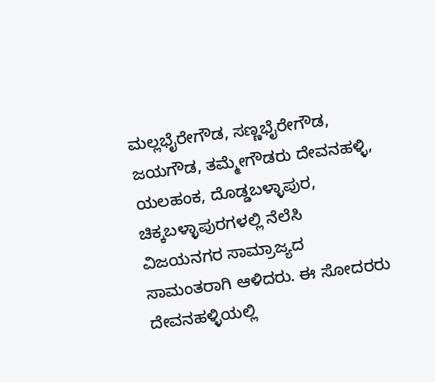ಮಲ್ಲಭೈರೇಗೌಡ, ಸಣ್ಣಭೈರೇಗೌಡ, ಜಯಗೌಡ, ತಮ್ಮೇಗೌಡರು ದೇವನಹಳ್ಳಿ, ಯಲಹಂಕ, ದೊಡ್ಡಬಳ್ಳಾಪುರ, ಚಿಕ್ಕಬಳ್ಳಾಪುರಗಳಲ್ಲಿ ನೆಲೆಸಿ ವಿಜಯನಗರ ಸಾಮ್ರಾಜ್ಯದ ಸಾಮಂತರಾಗಿ ಆಳಿದರು. ಈ ಸೋದರರು ದೇವನಹಳ್ಳಿಯಲ್ಲಿ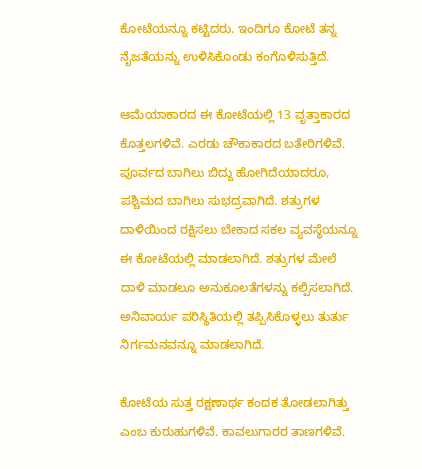ಕೋಟೆಯನ್ನೂ ಕಟ್ಟಿದರು. ಇಂದಿಗೂ ಕೋಟೆ ತನ್ನ ನೈಜತೆಯನ್ನು ಉಳಿಸಿಕೊಂಡು ಕಂಗೊಳಿಸುತ್ತಿದೆ.

ಆಮೆಯಾಕಾರದ ಈ ಕೋಟೆಯಲ್ಲಿ 13 ವೃತ್ತಾಕಾರದ ಕೊತ್ತಲಗಳಿವೆ. ಎರಡು ಚೌಕಾಕಾರದ ಬತೇರಿಗಳಿವೆ. ಪೂರ್ವದ ಬಾಗಿಲು ಬಿದ್ದು ಹೋಗಿದೆಯಾದರೂ, ಪಶ್ಚಿಮದ ಬಾಗಿಲು ಸುಭದ್ರವಾಗಿದೆ. ಶತ್ರುಗಳ ದಾಳಿಯಿಂದ ರಕ್ಷಿಸಲು ಬೇಕಾದ ಸಕಲ ವ್ಯವಸ್ಥೆಯನ್ನೂ ಈ ಕೋಟೆಯಲ್ಲಿ ಮಾಡಲಾಗಿದೆ. ಶತ್ರುಗಳ ಮೇಲೆ ದಾಳಿ ಮಾಡಲೂ ಅನುಕೂಲತೆಗಳನ್ನು ಕಲ್ಪಿಸಲಾಗಿದೆ. ಅನಿವಾರ್ಯ ಪರಿಸ್ಥಿತಿಯಲ್ಲಿ ತಪ್ಪಿಸಿಕೊಳ್ಳಲು ತುರ್ತು ನಿರ್ಗಮನವನ್ನೂ ಮಾಡಲಾಗಿದೆ.

ಕೋಟೆಯ ಸುತ್ತ ರಕ್ಷಣಾರ್ಥ ಕಂದಕ ತೋಡಲಾಗಿತ್ತು ಎಂಬ ಕುರುಹುಗಳಿವೆ. ಕಾವಲುಗಾರರ ತಾಣಗಳಿವೆ.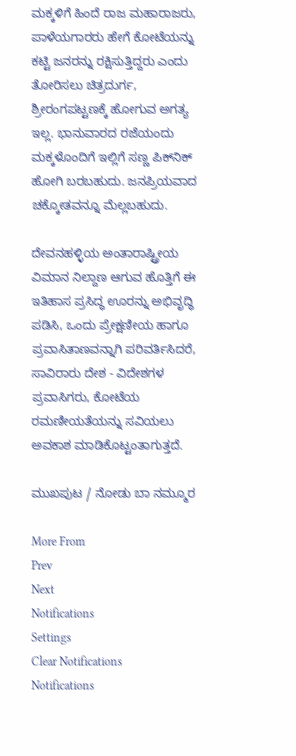ಮಕ್ಕಳಿಗೆ ಹಿಂದೆ ರಾಜ ಮಹಾರಾಜರು, ಪಾಳೆಯಗಾರರು ಹೇಗೆ ಕೋಟೆಯನ್ನು ಕಟ್ಟಿ ಜನರನ್ನು ರಕ್ಷಿಸುತ್ತಿದ್ದರು ಎಂದು ತೋರಿಸಲು ಚಿತ್ರದುರ್ಗ, ಶ್ರೀರಂಗಪಟ್ಟಣಕ್ಕೆ ಹೋಗುವ ಅಗತ್ಯ ಇಲ್ಲ. ಭಾನುವಾರದ ರಜೆಯಂದು ಮಕ್ಕಳೊಂದಿಗೆ ಇಲ್ಲಿಗೆ ಸಣ್ಣ ಪಿಕ್‌ನಿಕ್‌ ಹೋಗಿ ಬರಬಹುದು. ಜನಪ್ರಿಯವಾದ ಚಕ್ಕೋತವನ್ನೂ ಮೆಲ್ಲಬಹುದು.

ದೇವನಹಳ್ಳಿಯ ಅಂತಾರಾಷ್ಟ್ರೀಯ ವಿಮಾನ ನಿಲ್ದಾಣ ಆಗುವ ಹೊತ್ತಿಗೆ ಈ ಇತಿಹಾಸ ಪ್ರಸಿದ್ಧ ಊರನ್ನು ಅಭಿವೃದ್ಧಿ ಪಡಿಸಿ, ಒಂದು ಪ್ರೇಕ್ಷಣೀಯ ಹಾಗೂ ಪ್ರವಾಸಿತಾಣವನ್ನಾಗಿ ಪರಿವರ್ತಿಸಿದರೆ, ಸಾವಿರಾರು ದೇಶ - ವಿದೇಶಗಳ ಪ್ರವಾಸಿಗರು, ಕೋಟೆಯ ರಮಣೀಯತೆಯನ್ನು ಸವಿಯಲು ಅವಕಾಶ ಮಾಡಿಕೊಟ್ಟಂತಾಗುತ್ತದೆ.

ಮುಖಪುಟ / ನೋಡು ಬಾ ನಮ್ಮೂರ

More From
Prev
Next
Notifications
Settings
Clear Notifications
Notifications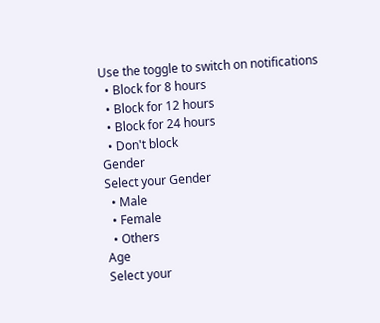Use the toggle to switch on notifications
  • Block for 8 hours
  • Block for 12 hours
  • Block for 24 hours
  • Don't block
Gender
Select your Gender
  • Male
  • Female
  • Others
Age
Select your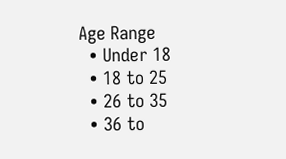Age Range
  • Under 18
  • 18 to 25
  • 26 to 35
  • 36 to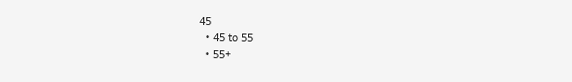45
  • 45 to 55
  • 55+